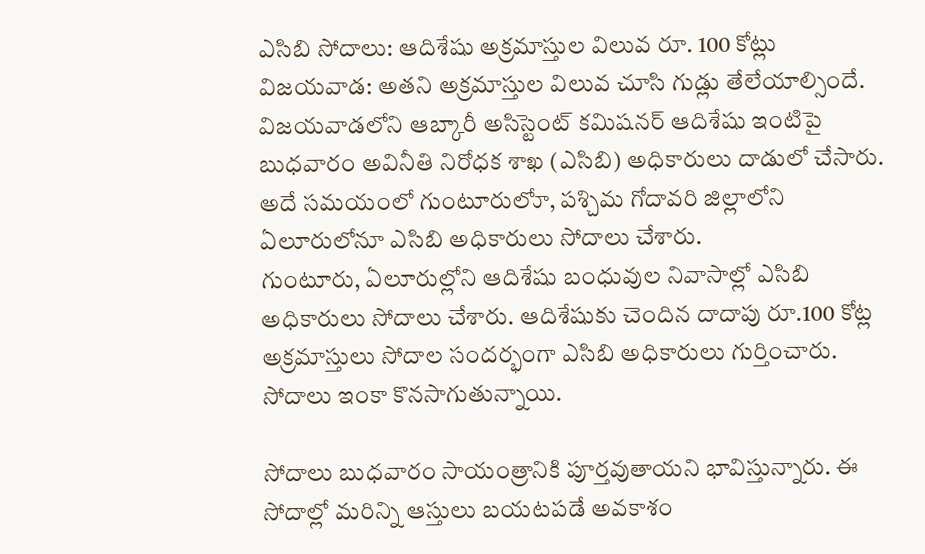ఎసిబి సోదాలు: ఆదిశేషు అక్రమాస్తుల విలువ రూ. 100 కోట్లు
విజయవాడ: అతని అక్రమాస్తుల విలువ చూసి గుడ్లు తేలేయాల్సిందే. విజయవాడలోని ఆబ్కారీ అసిస్టెంట్ కమిషనర్ ఆదిశేషు ఇంటిపై బుధవారం అవినీతి నిరోధక శాఖ (ఎసిబి) అధికారులు దాడులో చేసారు. అదే సమయంలో గుంటూరులోూ, పశ్చిమ గోదావరి జిల్లాలోని ఏలూరులోనూ ఎసిబి అధికారులు సోదాలు చేశారు.
గుంటూరు, ఏలూరుల్లోని ఆదిశేషు బంధువుల నివాసాల్లో ఎసిబి అధికారులు సోదాలు చేశారు. ఆదిశేషుకు చెందిన దాదాపు రూ.100 కోట్ల అక్రమాస్తులు సోదాల సందర్భంగా ఎసిబి అధికారులు గుర్తించారు. సోదాలు ఇంకా కొనసాగుతున్నాయి.

సోదాలు బుధవారం సాయంత్రానికి పూర్తవుతాయని భావిస్తున్నారు. ఈ సోదాల్లో మరిన్ని ఆస్తులు బయటపడే అవకాశం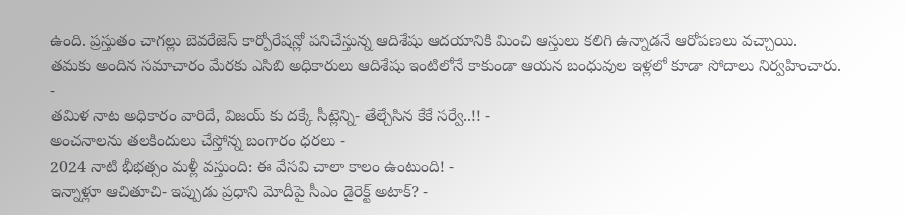ఉంది. ప్రస్తుతం చాగల్లు బెవరేజెస్ కార్పోరేషన్లో పనిచేస్తున్న ఆదిశేషు ఆదయానికి మించి ఆస్తులు కలిగి ఉన్నాడనే ఆరోపణలు వచ్చాయి.
తమకు అందిన సమాచారం మేరకు ఎసిబి అధికారులు ఆదిశేషు ఇంటిలోనే కాకుండా ఆయన బంధువుల ఇళ్లలో కూడా సోదాలు నిర్వహించారు.
-
తమిళ నాట అధికారం వారిదే, విజయ్ కు దక్కే సీట్లెన్ని- తేల్చేసిన కేకే సర్వే..!! -
అంచనాలను తలకిందులు చేస్తోన్న బంగారం ధరలు -
2024 నాటి భీభత్సం మళ్లీ వస్తుంది: ఈ వేసవి చాలా కాలం ఉంటుంది! -
ఇన్నాళ్లూ ఆచితూచి- ఇప్పుడు ప్రధాని మోదీపై సీఎం డైరెక్ట్ అటాక్? -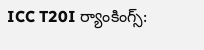ICC T20I ర్యాంకింగ్స్: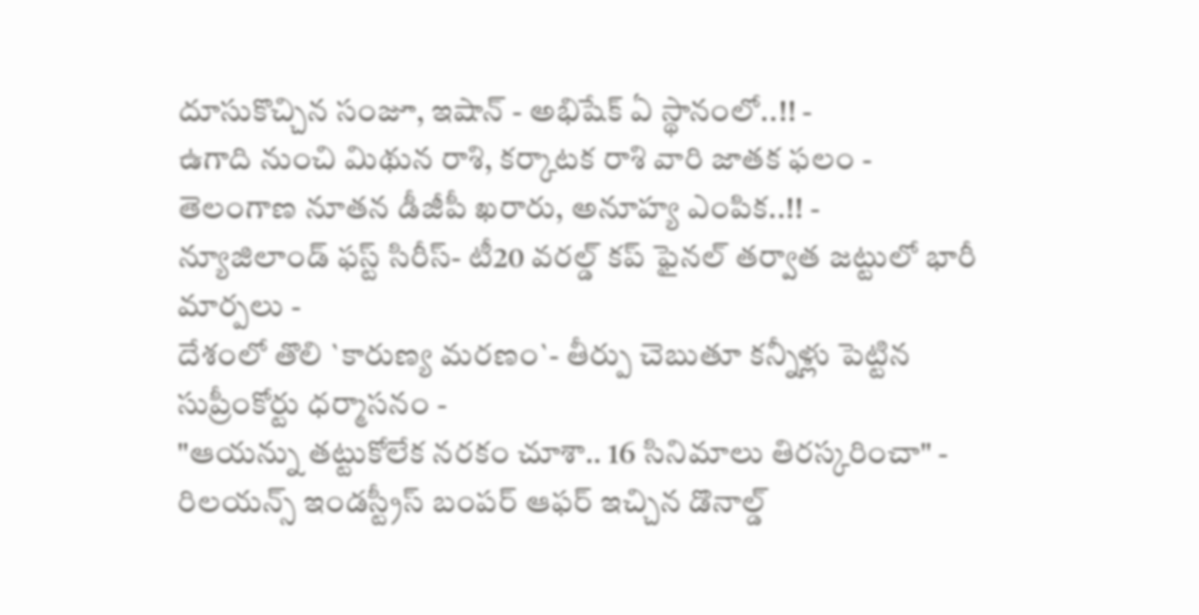దూసుకొచ్చిన సంజూ, ఇషాన్ - అభిషేక్ ఏ స్థానంలో..!! -
ఉగాది నుంచి మిథున రాశి, కర్కాటక రాశి వారి జాతక ఫలం -
తెలంగాణ నూతన డీజీపీ ఖరారు, అనూహ్య ఎంపిక..!! -
న్యూజిలాండ్ ఫస్ట్ సిరీస్- టీ20 వరల్డ్ కప్ ఫైనల్ తర్వాత జట్టులో భారీ మార్పలు -
దేశంలో తొలి `కారుణ్య మరణం`- తీర్పు చెబుతూ కన్నీళ్లు పెట్టిన సుప్రీంకోర్టు ధర్మాసనం -
"ఆయన్ను తట్టుకోలేక నరకం చూశా.. 16 సినిమాలు తిరస్కరించా" -
రిలయన్స్ ఇండస్ట్రీస్ బంపర్ ఆఫర్ ఇచ్చిన డొనాల్డ్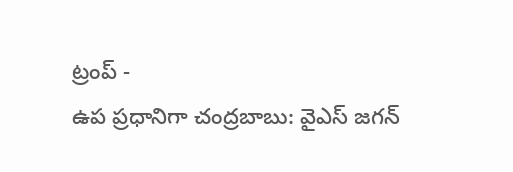ట్రంప్ -
ఉప ప్రధానిగా చంద్రబాబు: వైఎస్ జగన్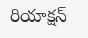రియాక్షన్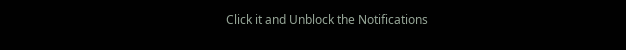Click it and Unblock the Notifications